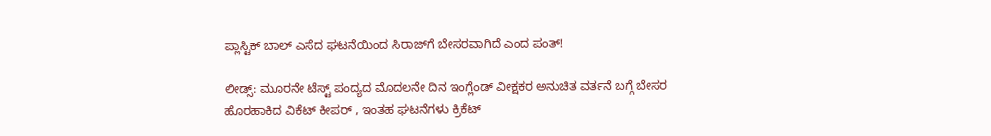ಪ್ಲಾಸ್ಟಿಕ್‌ ಬಾಲ್‌ ಎಸೆದ ಘಟನೆಯಿಂದ ಸಿರಾಜ್‌ಗೆ ಬೇಸರವಾಗಿದೆ ಎಂದ ಪಂತ್‌!

ಲೀಡ್ಸ್‌: ಮೂರನೇ ಟೆಸ್ಟ್‌ ಪಂದ್ಯದ ಮೊದಲನೇ ದಿನ ಇಂಗ್ಲೆಂಡ್‌ ವೀಕ್ಷಕರ ಅನುಚಿತ ವರ್ತನೆ ಬಗ್ಗೆ ಬೇಸರ ಹೊರಹಾಕಿದ ವಿಕೆಟ್‌ ಕೀಪರ್‌ , ಇಂತಹ ಘಟನೆಗಳು ಕ್ರಿಕೆಟ್‌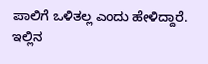ಪಾಲಿಗೆ ಒಳಿತಲ್ಲ ಎಂದು ಹೇಳಿದ್ದಾರೆ. ಇಲ್ಲಿನ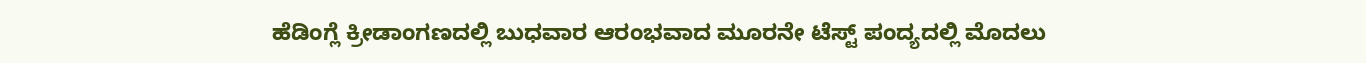ಹೆಡಿಂಗ್ಲೆ ಕ್ರೀಡಾಂಗಣದಲ್ಲಿ ಬುಧವಾರ ಆರಂಭವಾದ ಮೂರನೇ ಟೆಸ್ಟ್‌ ಪಂದ್ಯದಲ್ಲಿ ಮೊದಲು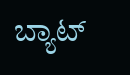ಬ್ಯಾಟ್‌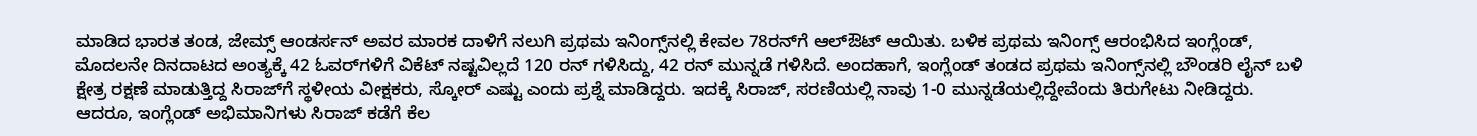ಮಾಡಿದ ಭಾರತ ತಂಡ, ಜೇಮ್ಸ್ ಆಂಡರ್ಸನ್‌ ಅವರ ಮಾರಕ ದಾಳಿಗೆ ನಲುಗಿ ಪ್ರಥಮ ಇನಿಂಗ್ಸ್‌ನಲ್ಲಿ ಕೇವಲ 78ರನ್‌ಗೆ ಆಲ್‌ಔಟ್‌ ಆಯಿತು. ಬಳಿಕ ಪ್ರಥಮ ಇನಿಂಗ್ಸ್ ಆರಂಭಿಸಿದ ಇಂಗ್ಲೆಂಡ್‌, ಮೊದಲನೇ ದಿನದಾಟದ ಅಂತ್ಯಕ್ಕೆ 42 ಓವರ್‌ಗಳಿಗೆ ವಿಕೆಟ್‌ ನಷ್ಟವಿಲ್ಲದೆ 120 ರನ್ ಗಳಿಸಿದ್ದು, 42 ರನ್‌ ಮುನ್ನಡೆ ಗಳಿಸಿದೆ. ಅಂದಹಾಗೆ, ಇಂಗ್ಲೆಂಡ್‌ ತಂಡದ ಪ್ರಥಮ ಇನಿಂಗ್ಸ್‌ನಲ್ಲಿ ಬೌಂಡರಿ ಲೈನ್‌ ಬಳಿ ಕ್ಷೇತ್ರ ರಕ್ಷಣೆ ಮಾಡುತ್ತಿದ್ದ ಸಿರಾಜ್‌ಗೆ ಸ್ಥಳೀಯ ವೀಕ್ಷಕರು, ಸ್ಕೋರ್‌ ಎಷ್ಟು ಎಂದು ಪ್ರಶ್ನೆ ಮಾಡಿದ್ದರು. ಇದಕ್ಕೆ ಸಿರಾಜ್‌, ಸರಣಿಯಲ್ಲಿ ನಾವು 1-0 ಮುನ್ನಡೆಯಲ್ಲಿದ್ದೇವೆಂದು ತಿರುಗೇಟು ನೀಡಿದ್ದರು. ಆದರೂ, ಇಂಗ್ಲೆಂಡ್‌ ಅಭಿಮಾನಿಗಳು ಸಿರಾಜ್‌ ಕಡೆಗೆ ಕೆಲ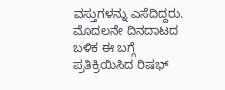ವಸ್ತುಗಳನ್ನು ಎಸೆದಿದ್ದರು. ಮೊದಲನೇ ದಿನದಾಟದ ಬಳಿಕ ಈ ಬಗ್ಗೆ ಪ್ರತಿಕ್ರಿಯಿಸಿದ ರಿಷಭ್‌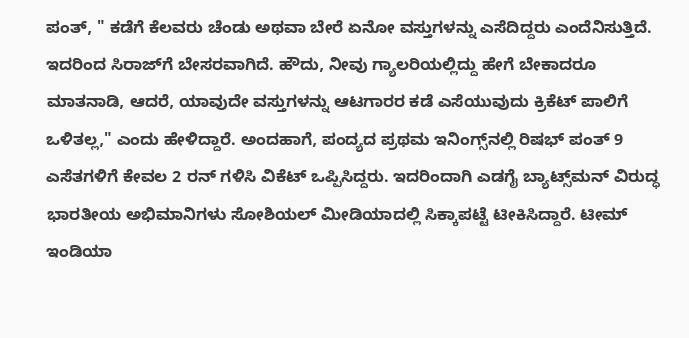ಪಂತ್‌, " ಕಡೆಗೆ ಕೆಲವರು ಚೆಂಡು ಅಥವಾ ಬೇರೆ ಏನೋ ವಸ್ತುಗಳನ್ನು ಎಸೆದಿದ್ದರು ಎಂದೆನಿಸುತ್ತಿದೆ. ಇದರಿಂದ ಸಿರಾಜ್‌ಗೆ ಬೇಸರವಾಗಿದೆ. ಹೌದು, ನೀವು ಗ್ಯಾಲರಿಯಲ್ಲಿದ್ದು ಹೇಗೆ ಬೇಕಾದರೂ ಮಾತನಾಡಿ, ಆದರೆ, ಯಾವುದೇ ವಸ್ತುಗಳನ್ನು ಆಟಗಾರರ ಕಡೆ ಎಸೆಯುವುದು ಕ್ರಿಕೆಟ್‌ ಪಾಲಿಗೆ ಒಳಿತಲ್ಲ," ಎಂದು ಹೇಳಿದ್ದಾರೆ. ಅಂದಹಾಗೆ, ಪಂದ್ಯದ ಪ್ರಥಮ ಇನಿಂಗ್ಸ್‌ನಲ್ಲಿ ರಿಷಭ್‌ ಪಂತ್‌ 9 ಎಸೆತಗಳಿಗೆ ಕೇವಲ 2 ರನ್‌ ಗಳಿಸಿ ವಿಕೆಟ್‌ ಒಪ್ಪಿಸಿದ್ದರು. ಇದರಿಂದಾಗಿ ಎಡಗೈ ಬ್ಯಾಟ್ಸ್‌ಮನ್‌ ವಿರುದ್ಧ ಭಾರತೀಯ ಅಭಿಮಾನಿಗಳು ಸೋಶಿಯಲ್‌ ಮೀಡಿಯಾದಲ್ಲಿ ಸಿಕ್ಕಾಪಟ್ಟೆ ಟೀಕಿಸಿದ್ದಾರೆ. ಟೀಮ್‌ ಇಂಡಿಯಾ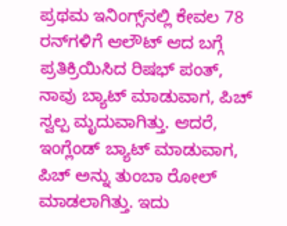ಪ್ರಥಮ ಇನಿಂಗ್ಸ್‌ನಲ್ಲಿ ಕೇವಲ 78 ರನ್‌ಗಳಿಗೆ ಆಲೌಟ್‌ ಆದ ಬಗ್ಗೆ ಪ್ರತಿಕ್ರಿಯಿಸಿದ ರಿಷಭ್‌ ಪಂತ್, ನಾವು ಬ್ಯಾಟ್‌ ಮಾಡುವಾಗ, ಪಿಚ್‌ ಸ್ವಲ್ಪ ಮೃದುವಾಗಿತ್ತು. ಆದರೆ, ಇಂಗ್ಲೆಂಡ್‌ ಬ್ಯಾಟ್‌ ಮಾಡುವಾಗ, ಪಿಚ್‌ ಅನ್ನು ತುಂಬಾ ರೋಲ್‌ ಮಾಡಲಾಗಿತ್ತು. ಇದು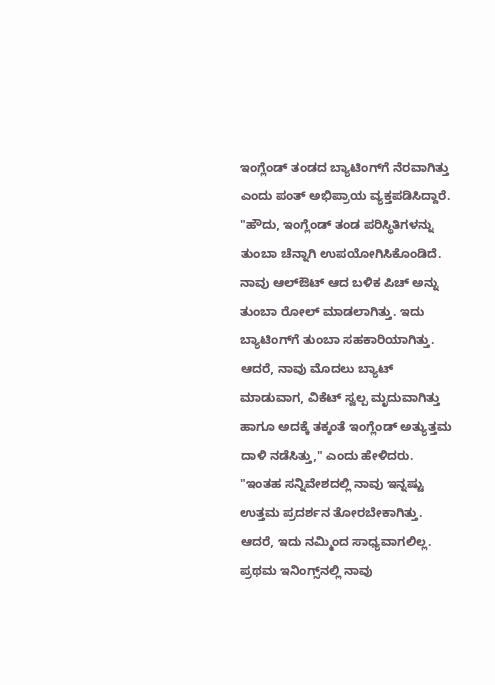ಇಂಗ್ಲೆಂಡ್‌ ತಂಡದ ಬ್ಯಾಟಿಂಗ್‌ಗೆ ನೆರವಾಗಿತ್ತು ಎಂದು ಪಂತ್‌ ಅಭಿಪ್ರಾಯ ವ್ಯಕ್ತಪಡಿಸಿದ್ದಾರೆ. "ಹೌದು, ಇಂಗ್ಲೆಂಡ್‌ ತಂಡ ಪರಿಸ್ಥಿತಿಗಳನ್ನು ತುಂಬಾ ಚೆನ್ನಾಗಿ ಉಪಯೋಗಿಸಿಕೊಂಡಿದೆ. ನಾವು ಆಲ್ಔಟ್‌ ಆದ ಬಳಿಕ ಪಿಚ್‌ ಅನ್ನು ತುಂಬಾ ರೋಲ್‌ ಮಾಡಲಾಗಿತ್ತು. ಇದು ಬ್ಯಾಟಿಂಗ್‌ಗೆ ತುಂಬಾ ಸಹಕಾರಿಯಾಗಿತ್ತು. ಆದರೆ, ನಾವು ಮೊದಲು ಬ್ಯಾಟ್‌ ಮಾಡುವಾಗ, ವಿಕೆಟ್‌ ಸ್ವಲ್ಪ ಮೃದುವಾಗಿತ್ತು ಹಾಗೂ ಅದಕ್ಕೆ ತಕ್ಕಂತೆ ಇಂಗ್ಲೆಂಡ್ ಅತ್ಯುತ್ತಮ ದಾಳಿ ನಡೆಸಿತ್ತು," ಎಂದು ಹೇಳಿದರು. "ಇಂತಹ ಸನ್ನಿವೇಶದಲ್ಲಿ ನಾವು ಇನ್ನಷ್ಟು ಉತ್ತಮ ಪ್ರದರ್ಶನ ತೋರಬೇಕಾಗಿತ್ತು. ಆದರೆ, ಇದು ನಮ್ಮಿಂದ ಸಾಧ್ಯವಾಗಲಿಲ್ಲ. ಪ್ರಥಮ ಇನಿಂಗ್ಸ್‌ನಲ್ಲಿ ನಾವು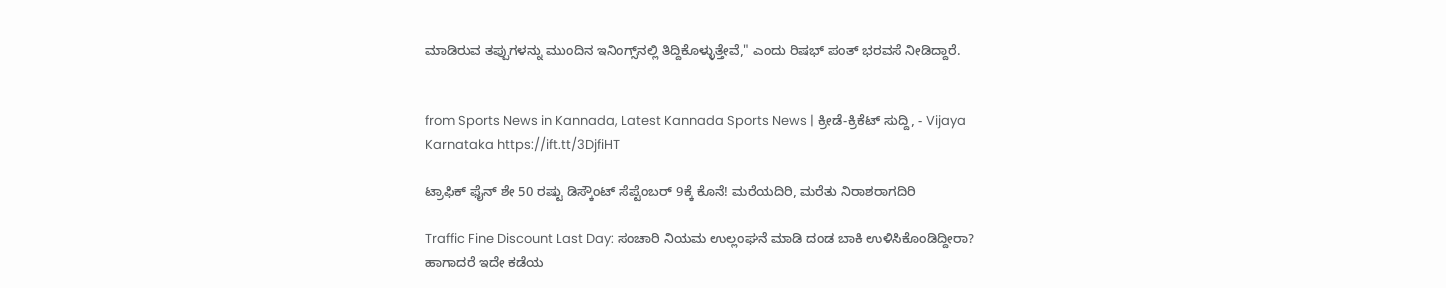ಮಾಡಿರುವ ತಪ್ಪುಗಳನ್ನು ಮುಂದಿನ ಇನಿಂಗ್ಸ್‌ನಲ್ಲಿ ತಿದ್ದಿಕೊಳ್ಳುತ್ತೇವೆ," ಎಂದು ರಿಷಭ್‌ ಪಂತ್‌ ಭರವಸೆ ನೀಡಿದ್ದಾರೆ.


from Sports News in Kannada, Latest Kannada Sports News | ಕ್ರೀಡೆ-ಕ್ರಿಕೆಟ್ ಸುದ್ದಿ, - Vijaya Karnataka https://ift.tt/3DjfiHT

ಟ್ರಾಫಿಕ್‌ ಫೈನ್‌ ಶೇ 50 ರಷ್ಟು ಡಿಸ್ಕೌಂಟ್‌ ಸೆಪ್ಟೆಂಬರ್‌ 9ಕ್ಕೆ ಕೊನೆ! ಮರೆಯದಿರಿ, ಮರೆತು ನಿರಾಶರಾಗದಿರಿ

Traffic Fine Discount Last Day: ಸಂಚಾರಿ ನಿಯಮ ಉಲ್ಲಂಘನೆ ಮಾಡಿ ದಂಡ ಬಾಕಿ ಉಳಿಸಿಕೊಂಡಿದ್ದೀರಾ? ಹಾಗಾದರೆ ಇದೇ ಕಡೆಯ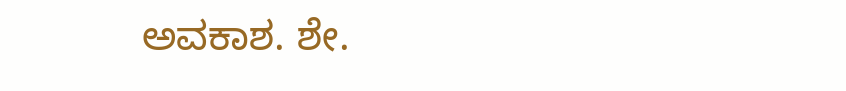ಅವಕಾಶ. ಶೇ.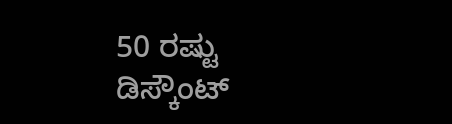50 ರಷ್ಟು ಡಿಸ್ಕೌಂಟ್‌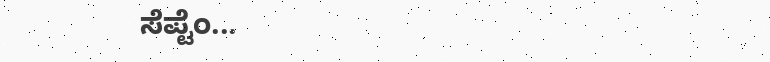ಸೆಪ್ಟೆಂ...